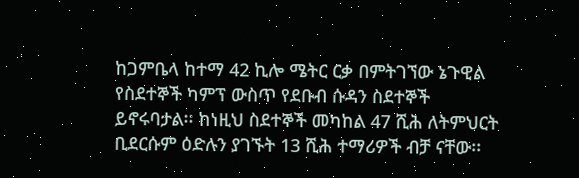ከጋምቤላ ከተማ 42 ኪሎ ሜትር ርቃ በምትገኘው ኔጉዊል የስደተኞች ካምፕ ውስጥ የደቡብ ሱዳን ስደተኞች ይኖሩባታል፡፡ ከነዚህ ስደተኞች መካከል 47 ሺሕ ለትምህርት ቢደርሱም ዕድሉን ያገኙት 13 ሺሕ ተማሪዎች ብቻ ናቸው፡፡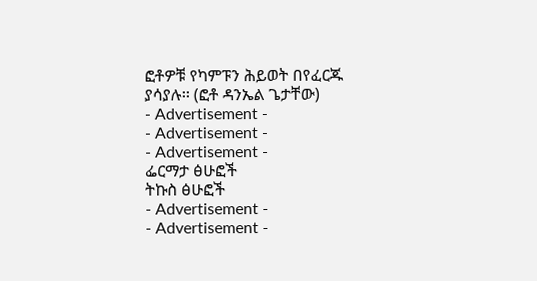ፎቶዎቹ የካምፑን ሕይወት በየፈርጁ ያሳያሉ፡፡ (ፎቶ ዳንኤል ጌታቸው)
- Advertisement -
- Advertisement -
- Advertisement -
ፌርማታ ፅሁፎች
ትኩስ ፅሁፎች
- Advertisement -
- Advertisement -